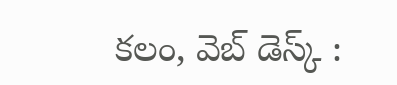కలం, వెబ్ డెస్క్ :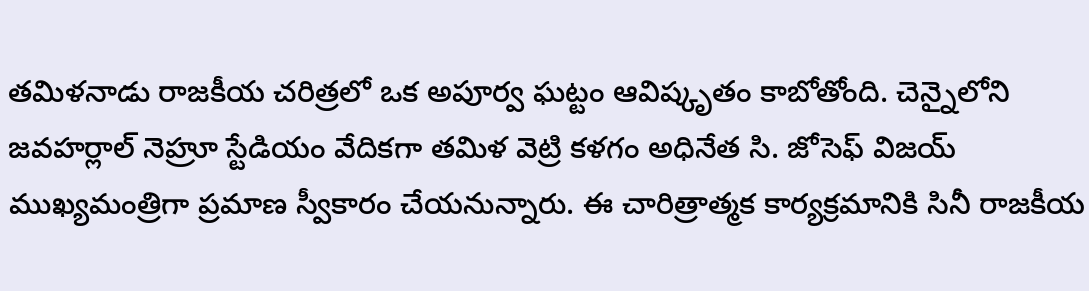తమిళనాడు రాజకీయ చరిత్రలో ఒక అపూర్వ ఘట్టం ఆవిష్కృతం కాబోతోంది. చెన్నైలోని జవహర్లాల్ నెహ్రూ స్టేడియం వేదికగా తమిళ వెట్రి కళగం అధినేత సి. జోసెఫ్ విజయ్ ముఖ్యమంత్రిగా ప్రమాణ స్వీకారం చేయనున్నారు. ఈ చారిత్రాత్మక కార్యక్రమానికి సినీ రాజకీయ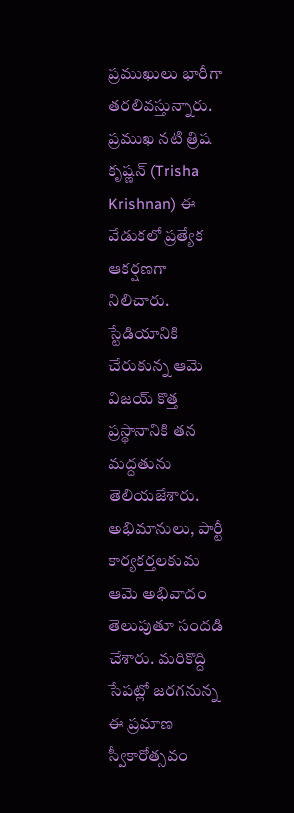ప్రముఖులు భారీగా తరలివస్తున్నారు.
ప్రముఖ నటి త్రిష కృష్ణన్ (Trisha Krishnan) ఈ వేడుకలో ప్రత్యేక ఆకర్షణగా నిలిచారు. స్టేడియానికి చేరుకున్న ఆమె విజయ్ కొత్త ప్రస్థానానికి తన మద్దతును తెలియజేశారు. అభిమానులు, పార్టీ కార్యకర్తలకుమ ఆమె అభివాదం తెలుపుతూ సందడి చేశారు. మరికొద్ది సేపట్లో జరగనున్న ఈ ప్రమాణ స్వీకారోత్సవం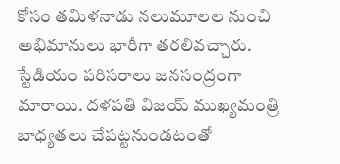కోసం తమిళనాడు నలుమూలల నుంచి అభిమానులు భారీగా తరలివచ్చారు. స్టేడియం పరిసరాలు జనసంద్రంగా మారాయి. దళపతి విజయ్ ముఖ్యమంత్రి బాధ్యతలు చేపట్టనుండటంతో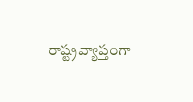రాష్ట్రవ్యాప్తంగా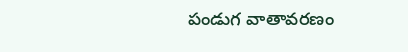పండుగ వాతావరణం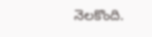నెలకొంది.